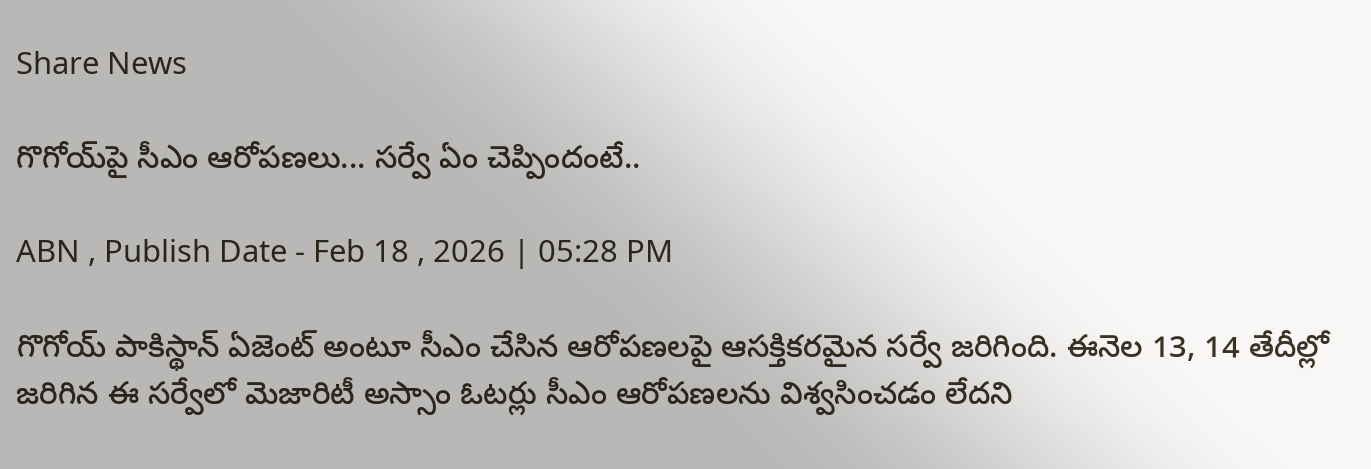Share News

గొగోయ్‌పై సీఎం ఆరోపణలు... సర్వే ఏం చెప్పిందంటే..

ABN , Publish Date - Feb 18 , 2026 | 05:28 PM

గొగోయ్‌ పాకిస్థాన్ ఏజెంట్ అంటూ సీఎం చేసిన ఆరోపణలపై ఆసక్తికరమైన సర్వే జరిగింది. ఈనెల 13, 14 తేదీల్లో జరిగిన ఈ సర్వేలో మెజారిటీ అస్సాం ఓటర్లు సీఎం ఆరోపణలను విశ్వసించడం లేదని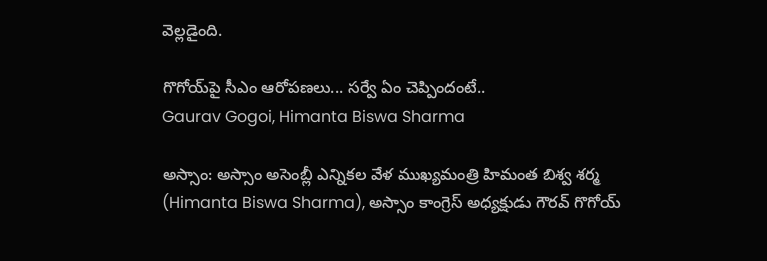వెల్లడైంది.

గొగోయ్‌పై సీఎం ఆరోపణలు... సర్వే ఏం చెప్పిందంటే..
Gaurav Gogoi, Himanta Biswa Sharma

అస్సాం: అస్సాం అసెంబ్లీ ఎన్నికల వేళ ముఖ్యమంత్రి హిమంత బిశ్వ శర్మ (Himanta Biswa Sharma), అస్సాం కాంగ్రెస్ అధ్యక్షుడు గౌరవ్ గొగోయ్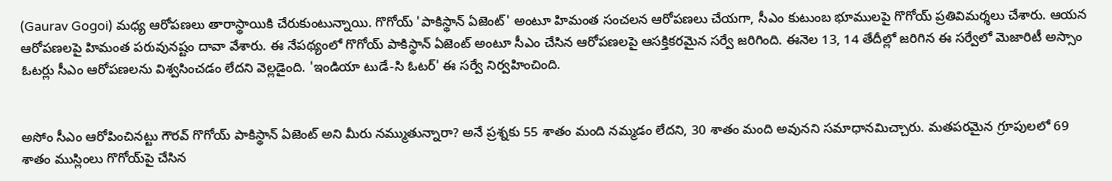(Gaurav Gogoi) మధ్య ఆరోపణలు తారాస్థాయికి చేరుకుంటున్నాయి. గొగోయ్ 'పాకిస్థాన్ ఏజెంట్' అంటూ హిమంత సంచలన ఆరోపణలు చేయగా, సీఎం కుటుంబ భూములపై గొగోయ్ ప్రతివిమర్శలు చేశారు. ఆయన ఆరోపణలపై హిమంత పరువునష్టం దావా వేశారు. ఈ నేపథ్యంలో గొగోయ్‌ పాకిస్థాన్ ఏజెంట్ అంటూ సీఎం చేసిన ఆరోపణలపై ఆసక్తికరమైన సర్వే జరిగింది. ఈనెల 13, 14 తేదీల్లో జరిగిన ఈ సర్వేలో మెజారిటీ అస్సాం ఓటర్లు సీఎం ఆరోపణలను విశ్వసించడం లేదని వెల్లడైంది. 'ఇండియా టుడే-సి ఓటర్' ఈ సర్వే నిర్వహించింది.


అసోం సీఎం ఆరోపించినట్టు గౌరవ్ గొగోయ్ పాకిస్థాన్ ఏజెంట్ అని మీరు నమ్ముతున్నారా? అనే ప్రశ్నకు 55 శాతం మంది నమ్మడం లేదని, 30 శాతం మంది అవునని సమాధానమిచ్చారు. మతపరమైన గ్రూపులలో 69 శాతం ముస్లింలు గొగోయ్‌పై చేసిన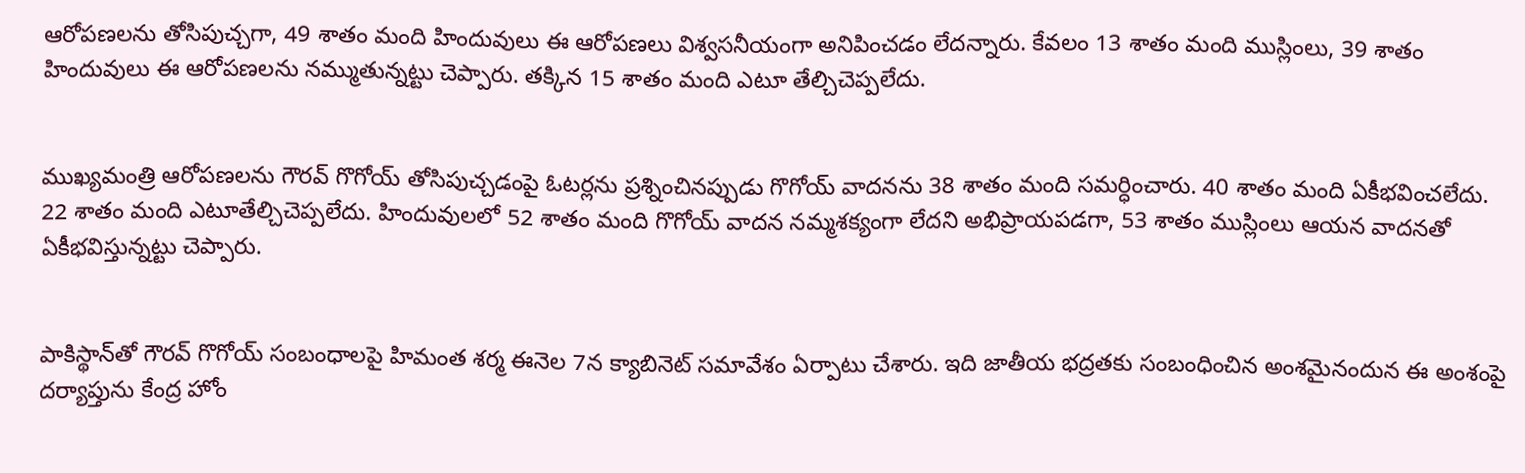ఆరోపణలను తోసిపుచ్చగా, 49 శాతం మంది హిందువులు ఈ ఆరోపణలు విశ్వసనీయంగా అనిపించడం లేదన్నారు. కేవలం 13 శాతం మంది ముస్లింలు, 39 శాతం హిందువులు ఈ ఆరోపణలను నమ్ముతున్నట్టు చెప్పారు. తక్కిన 15 శాతం మంది ఎటూ తేల్చిచెప్పలేదు.


ముఖ్యమంత్రి ఆరోపణలను గౌరవ్ గొగోయ్ తోసిపుచ్చడంపై ఓటర్లను ప్రశ్నించినప్పుడు గొగోయ్‌‌ వాదనను 38 శాతం మంది సమర్ధించారు. 40 శాతం మంది ఏకీభవించలేదు. 22 శాతం మంది ఎటూతేల్చిచెప్పలేదు. హిందువులలో 52 శాతం మంది గొగోయ్ వాదన నమ్మశక్యంగా లేదని అభిప్రాయపడగా, 53 శాతం ముస్లింలు ఆయన వాదనతో ఏకీభవిస్తున్నట్టు చెప్పారు.


పాకిస్థాన్‌తో గౌరవ్ గొగోయ్‌ సంబంధాలపై హిమంత శర్మ ఈనెల 7న క్యాబినెట్ సమావేశం ఏర్పాటు చేశారు. ఇది జాతీయ భద్రతకు సంబంధించిన అంశమైనందున ఈ అంశంపై దర్యాప్తును కేంద్ర హోం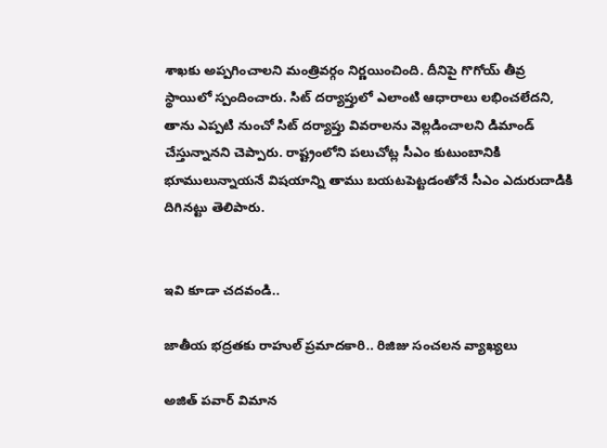శాఖకు అప్పగించాలని మంత్రివర్గం నిర్ణయించింది. దీనిపై గొగోయ్ తీవ్ర స్థాయిలో స్పందించారు. సిట్ దర్యాప్తులో ఎలాంటి ఆధారాలు లభించలేదని, తాను ఎప్పటి నుంచో సిట్ దర్యాప్తు వివరాలను వెల్లడించాలని డిమాండ్ చేస్తున్నానని చెప్పారు. రాష్ట్రంలోని పలుచోట్ల సీఎం కుటుంబానికి భూములున్నాయనే విషయాన్ని తాము బయటపెట్టడంతోనే సీఎం ఎదురుదాడికి దిగినట్టు తెలిపారు.


ఇవి కూడా చదవండి..

జాతీయ భద్రతకు రాహుల్ ప్రమాదకారి.. రిజిజు సంచలన వ్యాఖ్యలు

అజిత్ పవార్ విమాన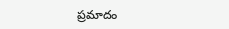ప్రమాదం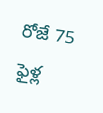రోజే 75 ఫైళ్ల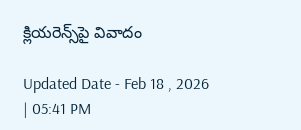క్లియరెన్స్‌పై వివాదం

Updated Date - Feb 18 , 2026 | 05:41 PM